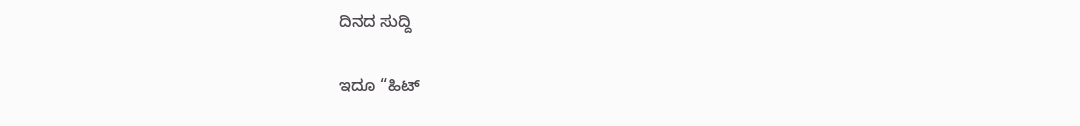ದಿನದ ಸುದ್ದಿ

ಇದೂ “ಹಿಟ್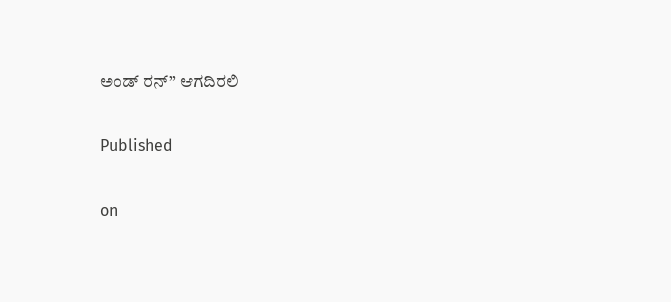ಅಂಡ್ ರನ್” ಆಗದಿರಲಿ

Published

on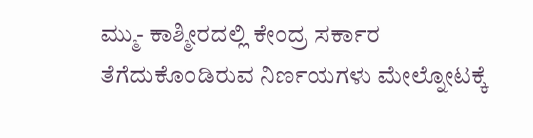ಮ್ಮು- ಕಾಶ್ಮೀರದಲ್ಲಿ ಕೇಂದ್ರ ಸರ್ಕಾರ ತೆಗೆದುಕೊಂಡಿರುವ ನಿರ್ಣಯಗಳು ಮೇಲ್ನೋಟಕ್ಕೆ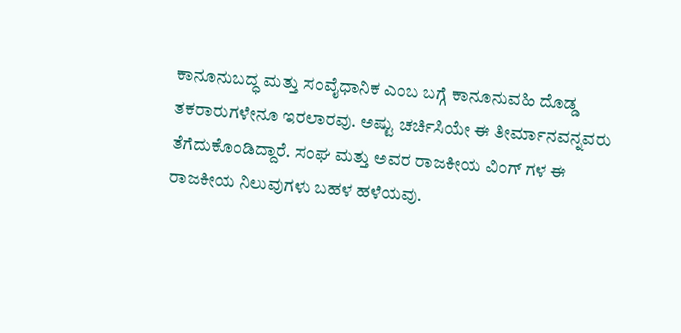ಕಾನೂನುಬದ್ಧ ಮತ್ತು ಸಂವೈಧಾನಿಕ ಎಂಬ ಬಗ್ಗೆ ಕಾನೂನುವಹಿ ದೊಡ್ಡ ತಕರಾರುಗಳೇನೂ ಇರಲಾರವು. ಅಷ್ಟು ಚರ್ಚಿಸಿಯೇ ಈ ತೀರ್ಮಾನವನ್ನವರು ತೆಗೆದುಕೊಂಡಿದ್ದಾರೆ. ಸಂಘ ಮತ್ತು ಅವರ ರಾಜಕೀಯ ವಿಂಗ್ ಗಳ ಈ ರಾಜಕೀಯ ನಿಲುವುಗಳು ಬಹಳ ಹಳೆಯವು.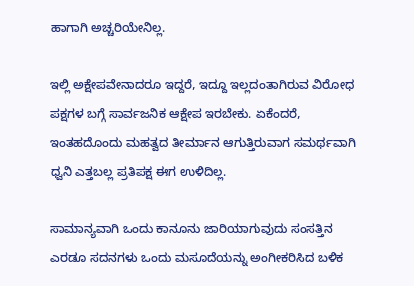ಹಾಗಾಗಿ ಅಚ್ಚರಿಯೇನಿಲ್ಲ.

ಇಲ್ಲಿ ಅಕ್ಷೇಪವೇನಾದರೂ ಇದ್ದರೆ, ಇದ್ದೂ ಇಲ್ಲದಂತಾಗಿರುವ ವಿರೋಧ ಪಕ್ಷಗಳ ಬಗ್ಗೆ ಸಾರ್ವಜನಿಕ ಆಕ್ಷೇಪ ಇರಬೇಕು. ಏಕೆಂದರೆ, ಇಂತಹದೊಂದು ಮಹತ್ವದ ತೀರ್ಮಾನ ಆಗುತ್ತಿರುವಾಗ ಸಮರ್ಥವಾಗಿ ಧ್ವನಿ ಎತ್ತಬಲ್ಲ ಪ್ರತಿಪಕ್ಷ ಈಗ ಉಳಿದಿಲ್ಲ.

ಸಾಮಾನ್ಯವಾಗಿ ಒಂದು ಕಾನೂನು ಜಾರಿಯಾಗುವುದು ಸಂಸತ್ತಿನ ಎರಡೂ ಸದನಗಳು ಒಂದು ಮಸೂದೆಯನ್ನು ಅಂಗೀಕರಿಸಿದ ಬಳಿಕ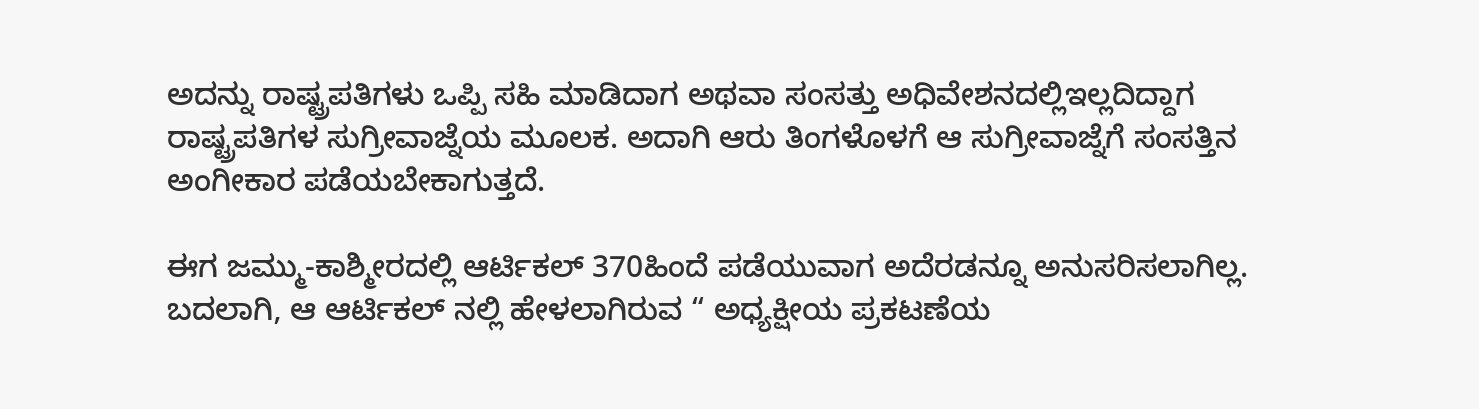ಅದನ್ನು ರಾಷ್ಟ್ರಪತಿಗಳು ಒಪ್ಪಿ ಸಹಿ ಮಾಡಿದಾಗ ಅಥವಾ ಸಂಸತ್ತು ಅಧಿವೇಶನದಲ್ಲಿಇಲ್ಲದಿದ್ದಾಗ ರಾಷ್ಟ್ರಪತಿಗಳ ಸುಗ್ರೀವಾಜ್ನೆಯ ಮೂಲಕ. ಅದಾಗಿ ಆರು ತಿಂಗಳೊಳಗೆ ಆ ಸುಗ್ರೀವಾಜ್ನೆಗೆ ಸಂಸತ್ತಿನ ಅಂಗೀಕಾರ ಪಡೆಯಬೇಕಾಗುತ್ತದೆ.

ಈಗ ಜಮ್ಮು-ಕಾಶ್ಮೀರದಲ್ಲಿ ಆರ್ಟಿಕಲ್ 370ಹಿಂದೆ ಪಡೆಯುವಾಗ ಅದೆರಡನ್ನೂ ಅನುಸರಿಸಲಾಗಿಲ್ಲ. ಬದಲಾಗಿ, ಆ ಆರ್ಟಿಕಲ್ ನಲ್ಲಿ ಹೇಳಲಾಗಿರುವ “ ಅಧ್ಯಕ್ಷೀಯ ಪ್ರಕಟಣೆಯ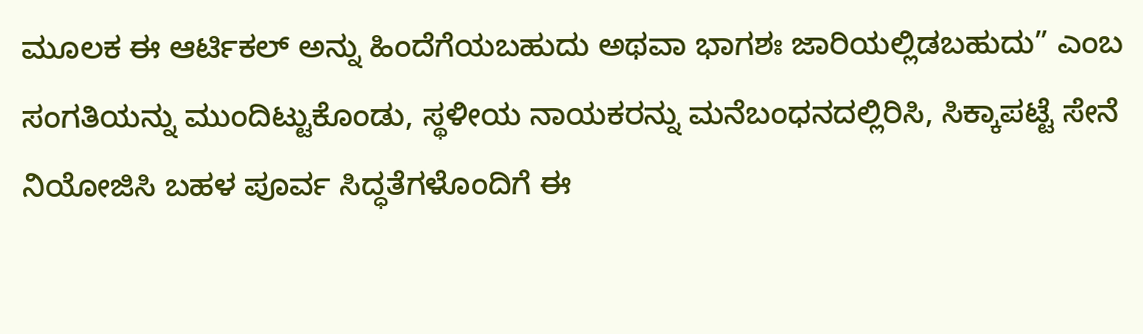ಮೂಲಕ ಈ ಆರ್ಟಿಕಲ್ ಅನ್ನು ಹಿಂದೆಗೆಯಬಹುದು ಅಥವಾ ಭಾಗಶಃ ಜಾರಿಯಲ್ಲಿಡಬಹುದು” ಎಂಬ ಸಂಗತಿಯನ್ನು ಮುಂದಿಟ್ಟುಕೊಂಡು, ಸ್ಥಳೀಯ ನಾಯಕರನ್ನು ಮನೆಬಂಧನದಲ್ಲಿರಿಸಿ, ಸಿಕ್ಕಾಪಟ್ಟೆ ಸೇನೆ ನಿಯೋಜಿಸಿ ಬಹಳ ಪೂರ್ವ ಸಿದ್ಧತೆಗಳೊಂದಿಗೆ ಈ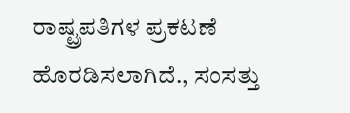ರಾಷ್ಟ್ರಪತಿಗಳ ಪ್ರಕಟಣೆ ಹೊರಡಿಸಲಾಗಿದೆ., ಸಂಸತ್ತು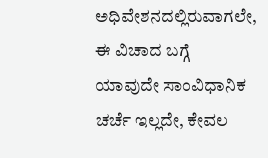ಅಧಿವೇಶನದಲ್ಲಿರುವಾಗಲೇ, ಈ ವಿಚಾದ ಬಗ್ಗೆ ಯಾವುದೇ ಸಾಂವಿಧಾನಿಕ ಚರ್ಚೆ ಇಲ್ಲದೇ, ಕೇವಲ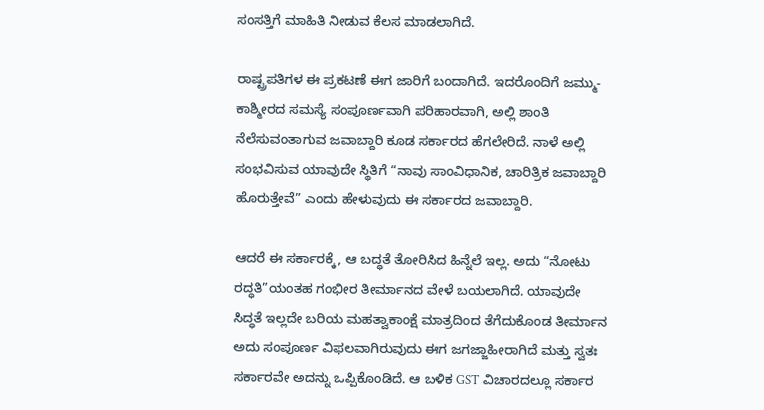ಸಂಸತ್ತಿಗೆ ಮಾಹಿತಿ ನೀಡುವ ಕೆಲಸ ಮಾಡಲಾಗಿದೆ.

ರಾಷ್ಟ್ರಪತಿಗಳ ಈ ಪ್ರಕಟಣೆ ಈಗ ಜಾರಿಗೆ ಬಂದಾಗಿದೆ. ಇದರೊಂದಿಗೆ ಜಮ್ಮು-ಕಾಶ್ಮೀರದ ಸಮಸ್ಯೆ ಸಂಪೂರ್ಣವಾಗಿ ಪರಿಹಾರವಾಗಿ, ಅಲ್ಲಿ ಶಾಂತಿ ನೆಲೆಸುವಂತಾಗುವ ಜವಾಬ್ದಾರಿ ಕೂಡ ಸರ್ಕಾರದ ಹೆಗಲೇರಿದೆ. ನಾಳೆ ಅಲ್ಲಿ ಸಂಭವಿಸುವ ಯಾವುದೇ ಸ್ಥಿತಿಗೆ “ನಾವು ಸಾಂವಿಧಾನಿಕ, ಚಾರಿತ್ರಿಕ ಜವಾಬ್ದಾರಿ ಹೊರುತ್ತೇವೆ” ಎಂದು ಹೇಳುವುದು ಈ ಸರ್ಕಾರದ ಜವಾಬ್ದಾರಿ.

ಆದರೆ ಈ ಸರ್ಕಾರಕ್ಕೆ, ಆ ಬದ್ಧತೆ ತೋರಿಸಿದ ಹಿನ್ನೆಲೆ ಇಲ್ಲ. ಅದು “ನೋಟು ರದ್ಧತಿ”ಯಂತಹ ಗಂಭೀರ ತೀರ್ಮಾನದ ವೇಳೆ ಬಯಲಾಗಿದೆ. ಯಾವುದೇ ಸಿದ್ಧತೆ ಇಲ್ಲದೇ ಬರಿಯ ಮಹತ್ವಾಕಾಂಕ್ಷೆ ಮಾತ್ರದಿಂದ ತೆಗೆದುಕೊಂಡ ತೀರ್ಮಾನ ಅದು ಸಂಪೂರ್ಣ ವಿಫಲವಾಗಿರುವುದು ಈಗ ಜಗಜ್ಜಾಹೀರಾಗಿದೆ ಮತ್ತು ಸ್ವತಃ ಸರ್ಕಾರವೇ ಅದನ್ನು ಒಪ್ಪಿಕೊಂಡಿದೆ. ಆ ಬಳಿಕ GST ವಿಚಾರದಲ್ಲೂ ಸರ್ಕಾರ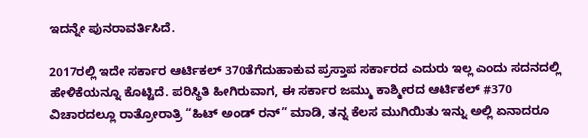ಇದನ್ನೇ ಪುನರಾವರ್ತಿಸಿದೆ.

2017ರಲ್ಲಿ ಇದೇ ಸರ್ಕಾರ ಆರ್ಟಿಕಲ್ 370ತೆಗೆದುಹಾಕುವ ಪ್ರಸ್ತಾಪ ಸರ್ಕಾರದ ಎದುರು ಇಲ್ಲ ಎಂದು ಸದನದಲ್ಲಿ ಹೇಳಿಕೆಯನ್ನೂ ಕೊಟ್ಟಿದೆ. ಪರಿಸ್ಥಿತಿ ಹೀಗಿರುವಾಗ, ಈ ಸರ್ಕಾರ ಜಮ್ಮು ಕಾಶ್ಮೀರದ ಆರ್ಟಿಕಲ್ #370 ವಿಚಾರದಲ್ಲೂ ರಾತ್ರೋರಾತ್ರಿ “ಹಿಟ್ ಅಂಡ್ ರನ್” ಮಾಡಿ, ತನ್ನ ಕೆಲಸ ಮುಗಿಯಿತು ಇನ್ನು ಅಲ್ಲಿ ಏನಾದರೂ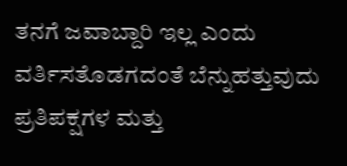ತನಗೆ ಜವಾಬ್ದಾರಿ ಇಲ್ಲ ಎಂದು ವರ್ತಿಸತೊಡಗದಂತೆ ಬೆನ್ನುಹತ್ತುವುದು ಪ್ರತಿಪಕ್ಷಗಳ ಮತ್ತು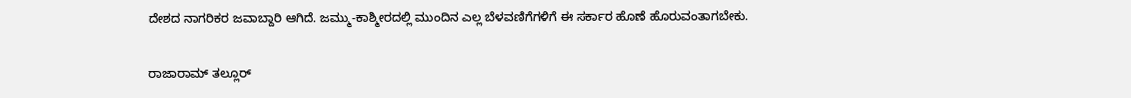ದೇಶದ ನಾಗರಿಕರ ಜವಾಬ್ದಾರಿ ಆಗಿದೆ. ಜಮ್ಮು-ಕಾಶ್ಮೀರದಲ್ಲಿ ಮುಂದಿನ ಎಲ್ಲ ಬೆಳವಣಿಗೆಗಳಿಗೆ ಈ ಸರ್ಕಾರ ಹೊಣೆ ಹೊರುವಂತಾಗಬೇಕು.

ರಾಜಾರಾಮ್ ತಲ್ಲೂರ್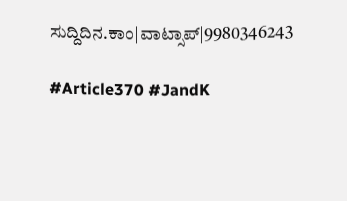ಸುದ್ದಿದಿನ.ಕಾಂ|ವಾಟ್ಸಾಪ್|9980346243

#Article370 #JandK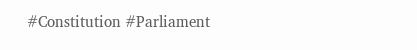#Constitution #Parliament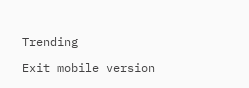Trending

Exit mobile version